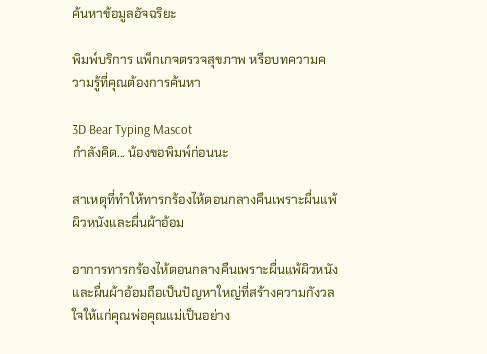ค้นหาข้อมูลอัจฉริยะ

พิมพ์บริการ แพ็กเกจตรวจสุขภาพ หรือบทความความรู้ที่คุณต้องการค้นหา

3D Bear Typing Mascot
กำลังคิด... น้องขอพิมพ์ก่อนนะ

สาเหตุที่ทำให้ทารกร้องไห้ตอนกลางคืนเพราะผื่นแพ้ผิวหนังและผื่นผ้าอ้อม

อาการทารกร้องไห้ตอนกลางคืนเพราะผื่นแพ้ผิวหนังและผื่นผ้าอ้อมถือเป็นปัญหาใหญ่ที่สร้างความกังวลใจให้แก่คุณพ่อคุณแม่เป็นอย่าง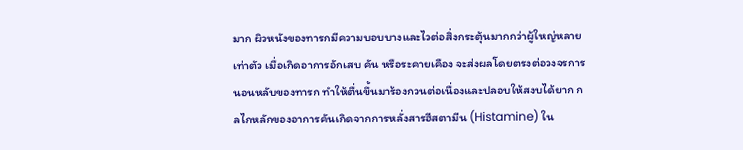มาก ผิวหนังของทารกมีความบอบบางและไวต่อสิ่งกระตุ้นมากกว่าผู้ใหญ่หลายเท่าตัว เมื่อเกิดอาการอักเสบ คัน หรือระคายเคือง จะส่งผลโดยตรงต่อวงจรการนอนหลับของทารก ทำให้ตื่นขึ้นมาร้องกวนต่อเนื่องและปลอบให้สงบได้ยาก กลไกหลักของอาการคันเกิดจากการหลั่งสารฮีสตามีน (Histamine) ใน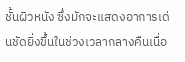ชั้นผิวหนัง ซึ่งมักจะแสดงอาการเด่นชัดยิ่งขึ้นในช่วงเวลากลางคืนเนื่อ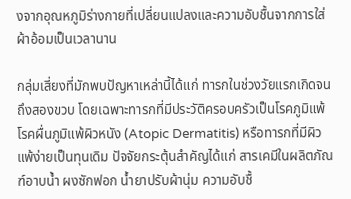งจากอุณหภูมิร่างกายที่เปลี่ยนแปลงและความอับชื้นจากการใส่ผ้าอ้อมเป็นเวลานาน

กลุ่มเสี่ยงที่มักพบปัญหาเหล่านี้ได้แก่ ทารกในช่วงวัยแรกเกิดจนถึงสองขวบ โดยเฉพาะทารกที่มีประวัติครอบครัวเป็นโรคภูมิแพ้ โรคผื่นภูมิแพ้ผิวหนัง (Atopic Dermatitis) หรือทารกที่มีผิวแพ้ง่ายเป็นทุนเดิม ปัจจัยกระตุ้นสำคัญได้แก่ สารเคมีในผลิตภัณฑ์อาบน้ำ ผงซักฟอก น้ำยาปรับผ้านุ่ม ความอับชื้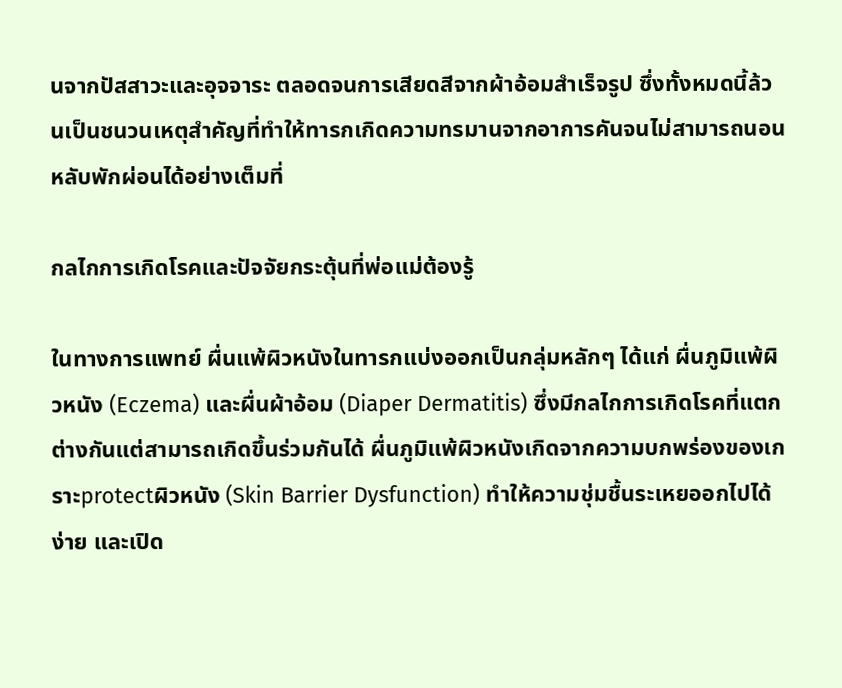นจากปัสสาวะและอุจจาระ ตลอดจนการเสียดสีจากผ้าอ้อมสำเร็จรูป ซึ่งทั้งหมดนี้ล้วนเป็นชนวนเหตุสำคัญที่ทำให้ทารกเกิดความทรมานจากอาการคันจนไม่สามารถนอนหลับพักผ่อนได้อย่างเต็มที่

กลไกการเกิดโรคและปัจจัยกระตุ้นที่พ่อแม่ต้องรู้

ในทางการแพทย์ ผื่นแพ้ผิวหนังในทารกแบ่งออกเป็นกลุ่มหลักๆ ได้แก่ ผื่นภูมิแพ้ผิวหนัง (Eczema) และผื่นผ้าอ้อม (Diaper Dermatitis) ซึ่งมีกลไกการเกิดโรคที่แตกต่างกันแต่สามารถเกิดขึ้นร่วมกันได้ ผื่นภูมิแพ้ผิวหนังเกิดจากความบกพร่องของเกราะprotectผิวหนัง (Skin Barrier Dysfunction) ทำให้ความชุ่มชื้นระเหยออกไปได้ง่าย และเปิด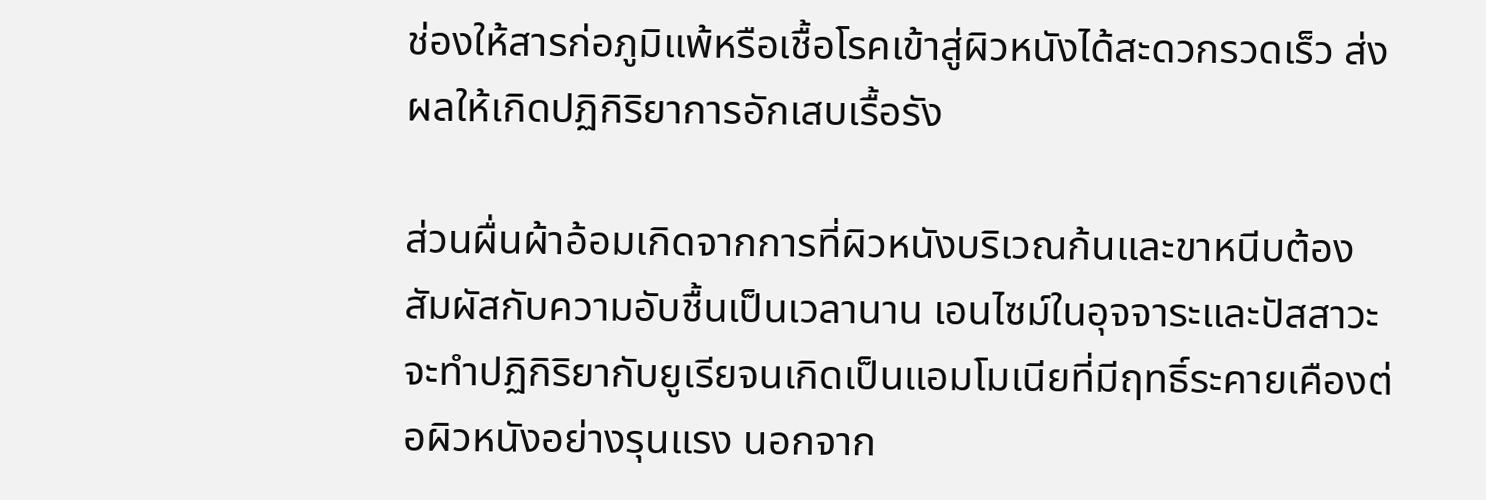ช่องให้สารก่อภูมิแพ้หรือเชื้อโรคเข้าสู่ผิวหนังได้สะดวกรวดเร็ว ส่งผลให้เกิดปฏิกิริยาการอักเสบเรื้อรัง

ส่วนผื่นผ้าอ้อมเกิดจากการที่ผิวหนังบริเวณก้นและขาหนีบต้องสัมผัสกับความอับชื้นเป็นเวลานาน เอนไซม์ในอุจจาระและปัสสาวะจะทำปฏิกิริยากับยูเรียจนเกิดเป็นแอมโมเนียที่มีฤทธิ์ระคายเคืองต่อผิวหนังอย่างรุนแรง นอกจาก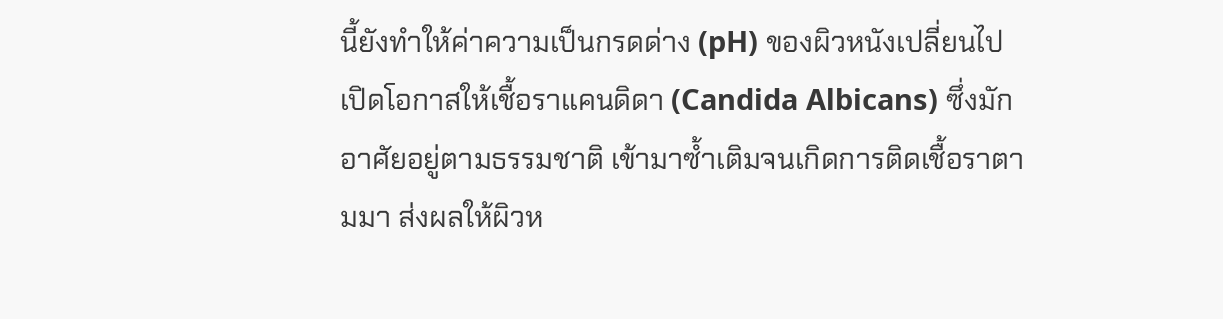นี้ยังทำให้ค่าความเป็นกรดด่าง (pH) ของผิวหนังเปลี่ยนไป เปิดโอกาสให้เชื้อราแคนดิดา (Candida Albicans) ซึ่งมักอาศัยอยู่ตามธรรมชาติ เข้ามาซ้ำเติมจนเกิดการติดเชื้อราตามมา ส่งผลให้ผิวห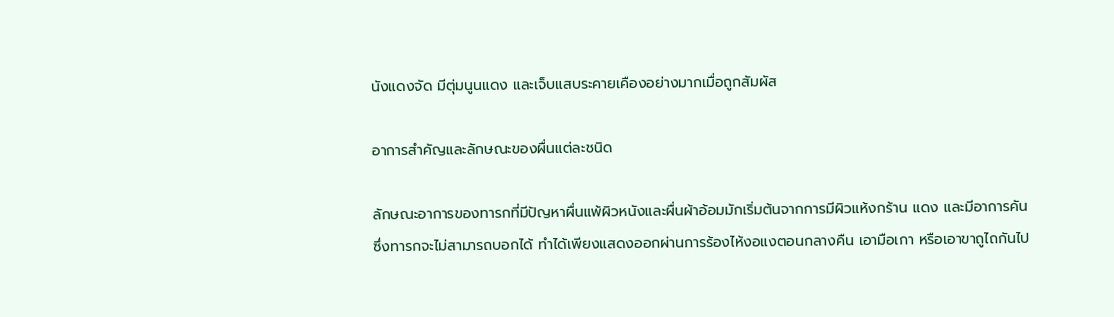นังแดงจัด มีตุ่มนูนแดง และเจ็บแสบระคายเคืองอย่างมากเมื่อถูกสัมผัส

อาการสำคัญและลักษณะของผื่นแต่ละชนิด

ลักษณะอาการของทารกที่มีปัญหาผื่นแพ้ผิวหนังและผื่นผ้าอ้อมมักเริ่มต้นจากการมีผิวแห้งกร้าน แดง และมีอาการคัน ซึ่งทารกจะไม่สามารถบอกได้ ทำได้เพียงแสดงออกผ่านการร้องไห้งอแงตอนกลางคืน เอามือเกา หรือเอาขาถูไถกันไป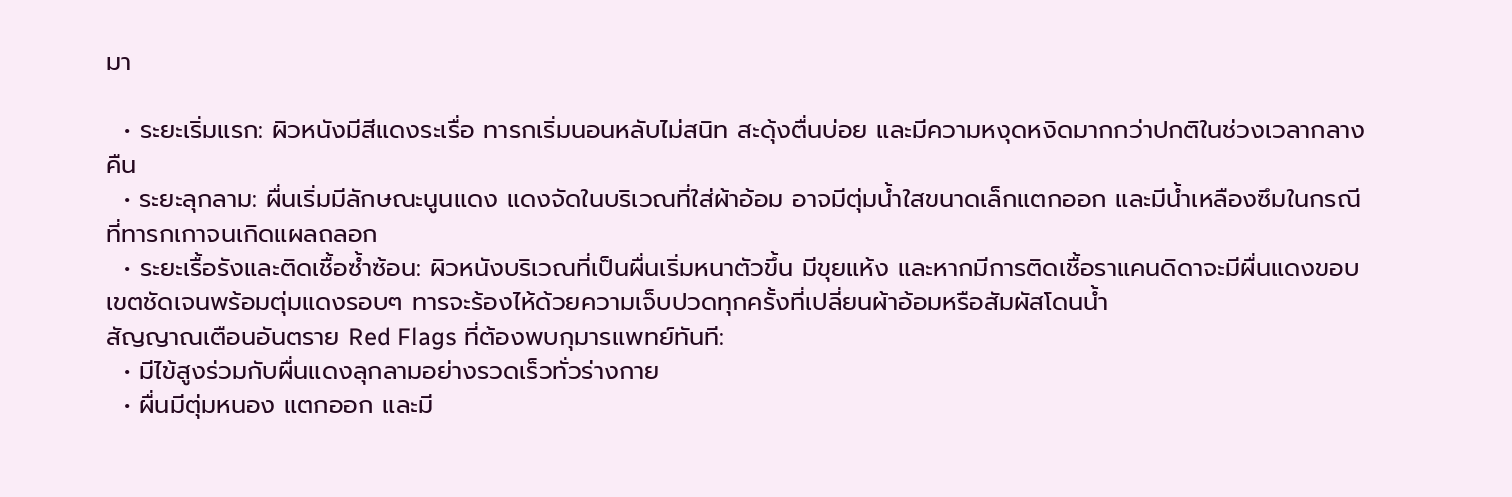มา

  • ระยะเริ่มแรก: ผิวหนังมีสีแดงระเรื่อ ทารกเริ่มนอนหลับไม่สนิท สะดุ้งตื่นบ่อย และมีความหงุดหงิดมากกว่าปกติในช่วงเวลากลางคืน
  • ระยะลุกลาม: ผื่นเริ่มมีลักษณะนูนแดง แดงจัดในบริเวณที่ใส่ผ้าอ้อม อาจมีตุ่มน้ำใสขนาดเล็กแตกออก และมีน้ำเหลืองซึมในกรณีที่ทารกเกาจนเกิดแผลถลอก
  • ระยะเรื้อรังและติดเชื้อซ้ำซ้อน: ผิวหนังบริเวณที่เป็นผื่นเริ่มหนาตัวขึ้น มีขุยแห้ง และหากมีการติดเชื้อราแคนดิดาจะมีผื่นแดงขอบเขตชัดเจนพร้อมตุ่มแดงรอบๆ ทารจะร้องไห้ด้วยความเจ็บปวดทุกครั้งที่เปลี่ยนผ้าอ้อมหรือสัมผัสโดนน้ำ
สัญญาณเตือนอันตราย Red Flags ที่ต้องพบกุมารแพทย์ทันที:
  • มีไข้สูงร่วมกับผื่นแดงลุกลามอย่างรวดเร็วทั่วร่างกาย
  • ผื่นมีตุ่มหนอง แตกออก และมี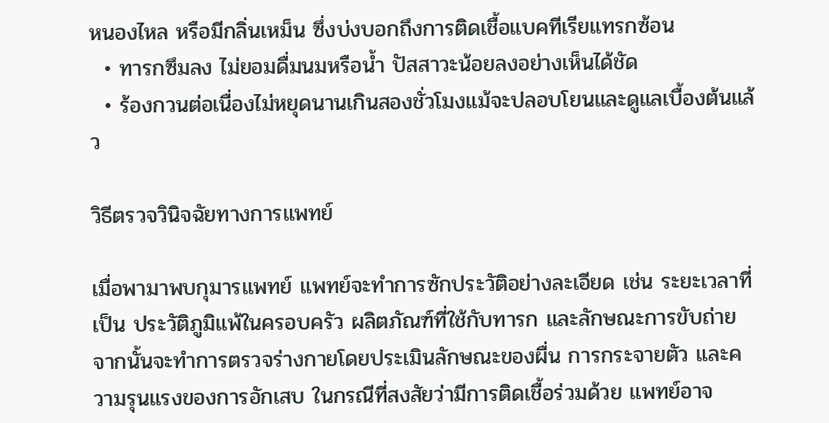หนองไหล หรือมีกลิ่นเหม็น ซึ่งบ่งบอกถึงการติดเชื้อแบคทีเรียแทรกซ้อน
  • ทารกซึมลง ไม่ยอมดื่มนมหรือน้ำ ปัสสาวะน้อยลงอย่างเห็นได้ชัด
  • ร้องกวนต่อเนื่องไม่หยุดนานเกินสองชั่วโมงแม้จะปลอบโยนและดูแลเบื้องต้นแล้ว

วิธีตรวจวินิจฉัยทางการแพทย์

เมื่อพามาพบกุมารแพทย์ แพทย์จะทำการซักประวัติอย่างละเอียด เช่น ระยะเวลาที่เป็น ประวัติภูมิแพ้ในครอบครัว ผลิตภัณฑ์ที่ใช้กับทารก และลักษณะการขับถ่าย จากนั้นจะทำการตรวจร่างกายโดยประเมินลักษณะของผื่น การกระจายตัว และความรุนแรงของการอักเสบ ในกรณีที่สงสัยว่ามีการติดเชื้อร่วมด้วย แพทย์อาจ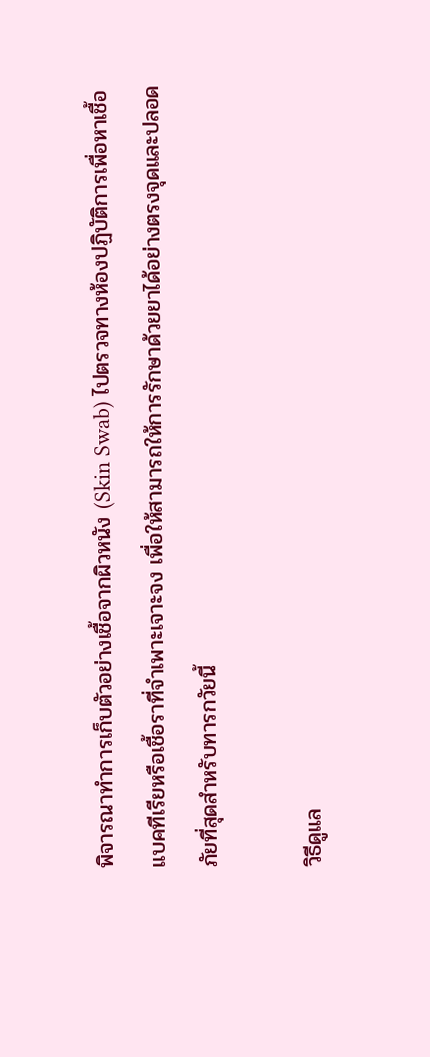พิจารณาทำการเก็บตัวอย่างเชื้อจากผิวหนัง (Skin Swab) ไปตรวจทางห้องปฏิบัติการเพื่อหาเชื้อแบคทีเรียหรือเชื้อราที่จำเพาะเจาะจง เพื่อให้สามารถให้การรักษาด้วยยาได้อย่างตรงจุดและปลอดภัยที่สุดสำหรับทารกวัยนี้

วิธีดูแล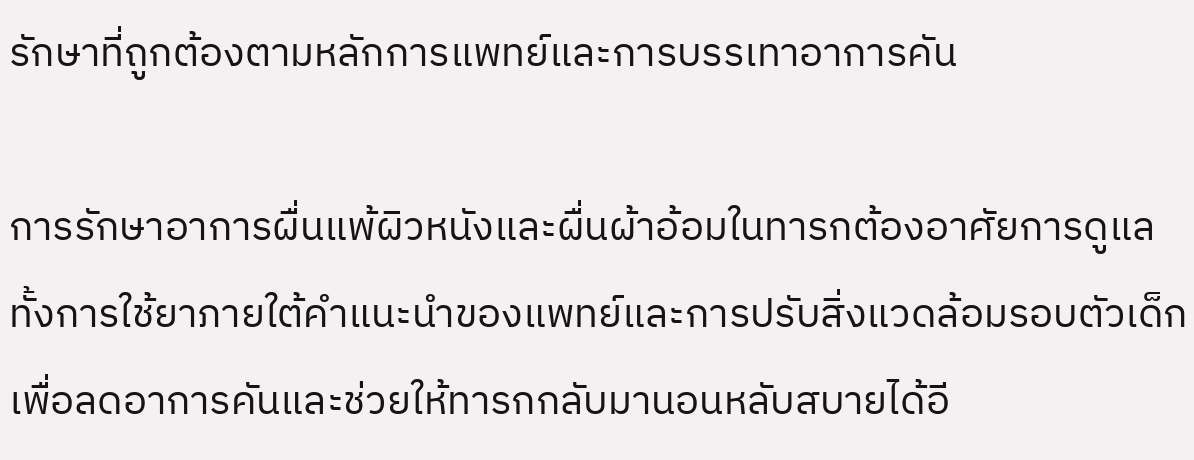รักษาที่ถูกต้องตามหลักการแพทย์และการบรรเทาอาการคัน

การรักษาอาการผื่นแพ้ผิวหนังและผื่นผ้าอ้อมในทารกต้องอาศัยการดูแลทั้งการใช้ยาภายใต้คำแนะนำของแพทย์และการปรับสิ่งแวดล้อมรอบตัวเด็ก เพื่อลดอาการคันและช่วยให้ทารกกลับมานอนหลับสบายได้อี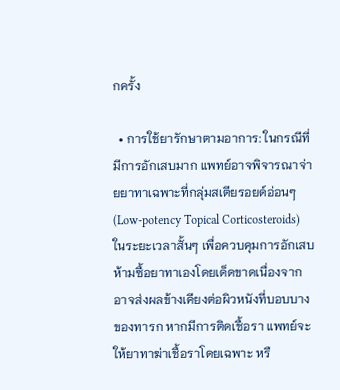กครั้ง

  • การใช้ยารักษาตามอาการ: ในกรณีที่มีการอักเสบมาก แพทย์อาจพิจารณาจ่ายยาทาเฉพาะที่กลุ่มสเตียรอยด์อ่อนๆ (Low-potency Topical Corticosteroids) ในระยะเวลาสั้นๆ เพื่อควบคุมการอักเสบ ห้ามซื้อยาทาเองโดยเด็ดขาดเนื่องจากอาจส่งผลข้างเคียงต่อผิวหนังที่บอบบางของทารก หากมีการติดเชื้อรา แพทย์จะให้ยาทาฆ่าเชื้อราโดยเฉพาะ หรื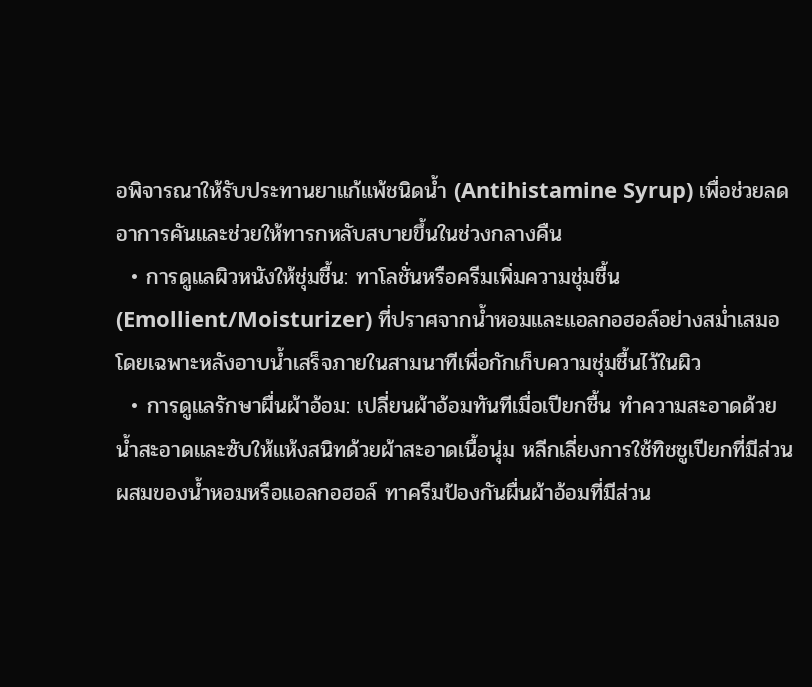อพิจารณาให้รับประทานยาแก้แพ้ชนิดน้ำ (Antihistamine Syrup) เพื่อช่วยลดอาการคันและช่วยให้ทารกหลับสบายขึ้นในช่วงกลางคืน
  • การดูแลผิวหนังให้ชุ่มชื้น: ทาโลชั่นหรือครีมเพิ่มความชุ่มชื้น (Emollient/Moisturizer) ที่ปราศจากน้ำหอมและแอลกอฮอล์อย่างสม่ำเสมอ โดยเฉพาะหลังอาบน้ำเสร็จภายในสามนาทีเพื่อกักเก็บความชุ่มชื้นไว้ในผิว
  • การดูแลรักษาผื่นผ้าอ้อม: เปลี่ยนผ้าอ้อมทันทีเมื่อเปียกชื้น ทำความสะอาดด้วยน้ำสะอาดและซับให้แห้งสนิทด้วยผ้าสะอาดเนื้อนุ่ม หลีกเลี่ยงการใช้ทิชชูเปียกที่มีส่วนผสมของน้ำหอมหรือแอลกอฮอล์ ทาครีมป้องกันผื่นผ้าอ้อมที่มีส่วน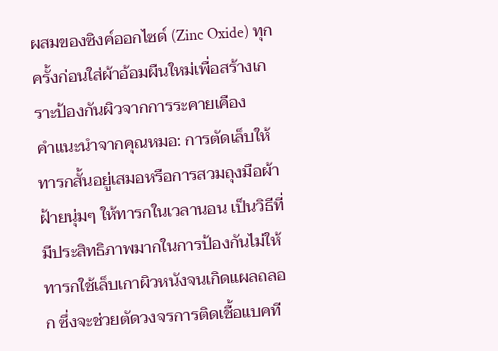ผสมของซิงค์ออกไซด์ (Zinc Oxide) ทุกครั้งก่อนใส่ผ้าอ้อมผืนใหม่เพื่อสร้างเกราะป้องกันผิวจากการระคายเคือง
คำแนะนำจากคุณหมอ: การตัดเล็บให้ทารกสั้นอยู่เสมอหรือการสวมถุงมือผ้าฝ้ายนุ่มๆ ให้ทารกในเวลานอน เป็นวิธีที่มีประสิทธิภาพมากในการป้องกันไม่ให้ทารกใช้เล็บเกาผิวหนังจนเกิดแผลถลอก ซึ่งจะช่วยตัดวงจรการติดเชื้อแบคที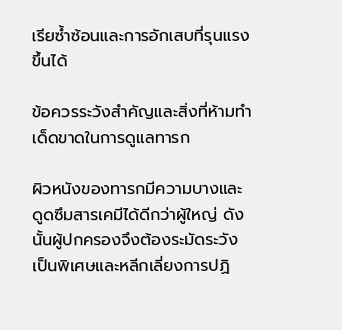เรียซ้ำซ้อนและการอักเสบที่รุนแรงขึ้นได้

ข้อควรระวังสำคัญและสิ่งที่ห้ามทำเด็ดขาดในการดูแลทารก

ผิวหนังของทารกมีความบางและดูดซึมสารเคมีได้ดีกว่าผู้ใหญ่ ดังนั้นผู้ปกครองจึงต้องระมัดระวังเป็นพิเศษและหลีกเลี่ยงการปฏิ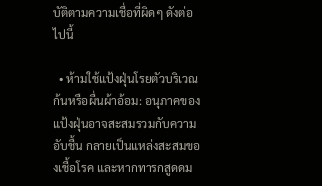บัติตามความเชื่อที่ผิดๆ ดังต่อไปนี้

  • ห้ามใช้แป้งฝุ่นโรยตัวบริเวณก้นหรือผื่นผ้าอ้อม: อนุภาคของแป้งฝุ่นอาจสะสมรวมกับความอับชื้น กลายเป็นแหล่งสะสมของเชื้อโรค และหากทารกสูดดม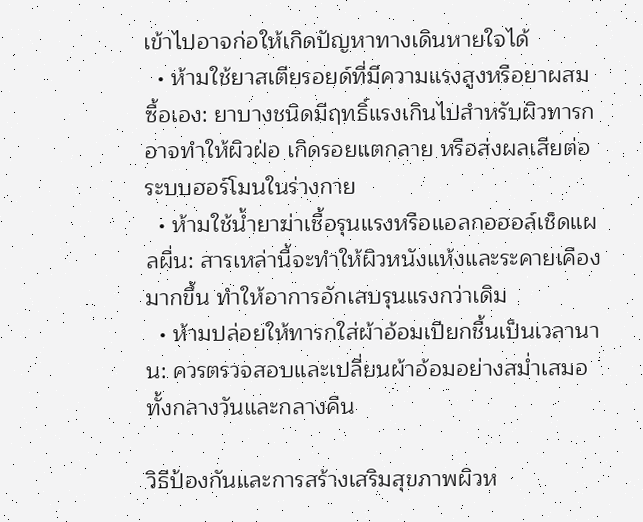เข้าไปอาจก่อให้เกิดปัญหาทางเดินหายใจได้
  • ห้ามใช้ยาสเตียรอยด์ที่มีความแรงสูงหรือยาผสมซื้อเอง: ยาบางชนิดมีฤทธิ์แรงเกินไปสำหรับผิวทารก อาจทำให้ผิวฝ่อ เกิดรอยแตกลาย หรือส่งผลเสียต่อระบบฮอร์โมนในร่างกาย
  • ห้ามใช้น้ำยาฆ่าเชื้อรุนแรงหรือแอลกอฮอล์เช็ดแผลผื่น: สารเหล่านี้จะทำให้ผิวหนังแห้งและระคายเคืองมากขึ้น ทำให้อาการอักเสบรุนแรงกว่าเดิม
  • ห้ามปล่อยให้ทารกใส่ผ้าอ้อมเปียกชื้นเป็นเวลานาน: ควรตรวจสอบและเปลี่ยนผ้าอ้อมอย่างสม่ำเสมอทั้งกลางวันและกลางคืน

วิธีป้องกันและการสร้างเสริมสุขภาพผิวห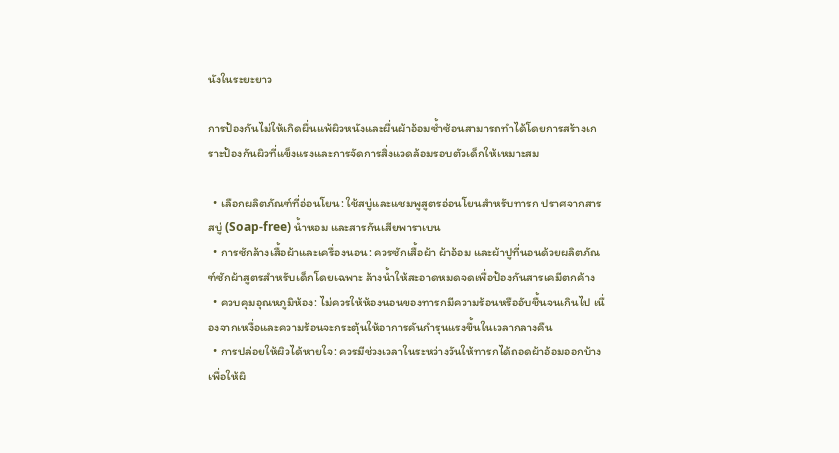นังในระยะยาว

การป้องกันไม่ให้เกิดผื่นแพ้ผิวหนังและผื่นผ้าอ้อมซ้ำซ้อนสามารถทำได้โดยการสร้างเกราะป้องกันผิวที่แข็งแรงและการจัดการสิ่งแวดล้อมรอบตัวเด็กให้เหมาะสม

  • เลือกผลิตภัณฑ์ที่อ่อนโยน: ใช้สบู่และแชมพูสูตรอ่อนโยนสำหรับทารก ปราศจากสารสบู่ (Soap-free) น้ำหอม และสารกันเสียพาราเบน
  • การซักล้างเสื้อผ้าและเครื่องนอน: ควรซักเสื้อผ้า ผ้าอ้อม และผ้าปูที่นอนด้วยผลิตภัณฑ์ซักผ้าสูตรสำหรับเด็กโดยเฉพาะ ล้างน้ำให้สะอาดหมดจดเพื่อป้องกันสารเคมีตกค้าง
  • ควบคุมอุณหภูมิห้อง: ไม่ควรให้ห้องนอนของทารกมีความร้อนหรืออับชื้นจนเกินไป เนื่องจากเหงื่อและความร้อนจะกระตุ้นให้อาการคันกำรุนแรงขึ้นในเวลากลางคืน
  • การปล่อยให้ผิวได้หายใจ: ควรมีช่วงเวลาในระหว่างวันให้ทารกได้ถอดผ้าอ้อมออกบ้าง เพื่อให้ผิ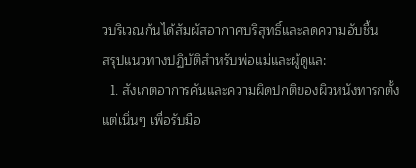วบริเวณก้นได้สัมผัสอากาศบริสุทธิ์และลดความอับชื้น
สรุปแนวทางปฏิบัติสำหรับพ่อแม่และผู้ดูแล:
  1. สังเกตอาการคันและความผิดปกติของผิวหนังทารกตั้งแต่เนิ่นๆ เพื่อรับมือ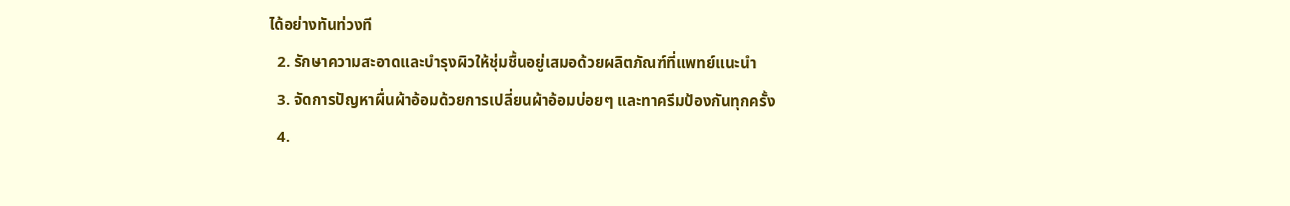ได้อย่างทันท่วงที
  2. รักษาความสะอาดและบำรุงผิวให้ชุ่มชื้นอยู่เสมอด้วยผลิตภัณฑ์ที่แพทย์แนะนำ
  3. จัดการปัญหาผื่นผ้าอ้อมด้วยการเปลี่ยนผ้าอ้อมบ่อยๆ และทาครีมป้องกันทุกครั้ง
  4.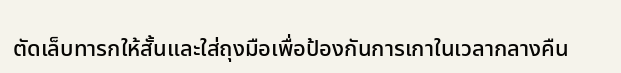ตัดเล็บทารกให้สั้นและใส่ถุงมือเพื่อป้องกันการเกาในเวลากลางคืน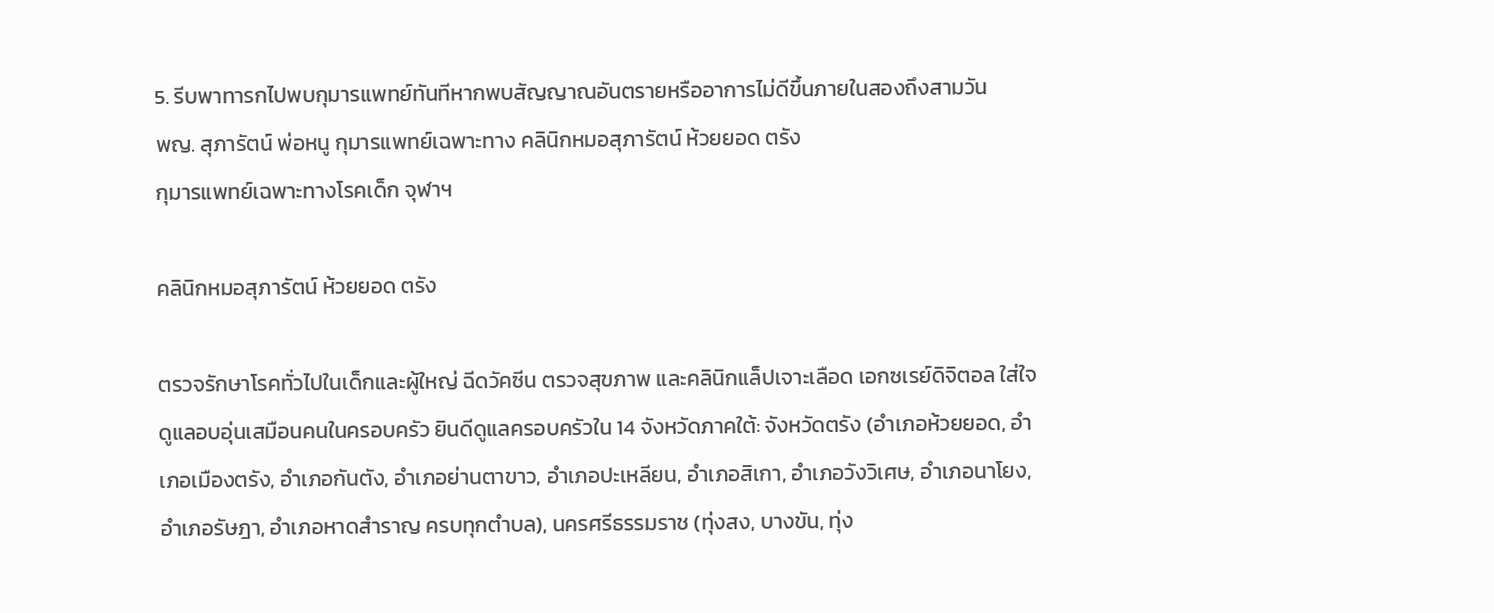5. รีบพาทารกไปพบกุมารแพทย์ทันทีหากพบสัญญาณอันตรายหรืออาการไม่ดีขึ้นภายในสองถึงสามวัน
พญ. สุภารัตน์ พ่อหนู กุมารแพทย์เฉพาะทาง คลินิกหมอสุภารัตน์ ห้วยยอด ตรัง
กุมารแพทย์เฉพาะทางโรคเด็ก จุฬาฯ

คลินิกหมอสุภารัตน์ ห้วยยอด ตรัง

ตรวจรักษาโรคทั่วไปในเด็กและผู้ใหญ่ ฉีดวัคซีน ตรวจสุขภาพ และคลินิกแล็ปเจาะเลือด เอกซเรย์ดิจิตอล ใส่ใจดูแลอบอุ่นเสมือนคนในครอบครัว ยินดีดูแลครอบครัวใน 14 จังหวัดภาคใต้: จังหวัดตรัง (อำเภอห้วยยอด, อำเภอเมืองตรัง, อำเภอกันตัง, อำเภอย่านตาขาว, อำเภอปะเหลียน, อำเภอสิเกา, อำเภอวังวิเศษ, อำเภอนาโยง, อำเภอรัษฎา, อำเภอหาดสำราญ ครบทุกตำบล), นครศรีธรรมราช (ทุ่งสง, บางขัน, ทุ่ง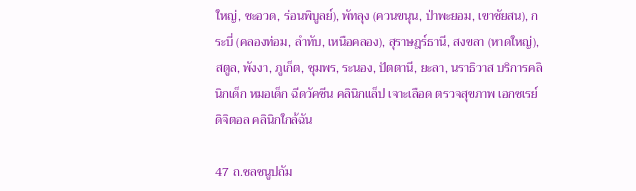ใหญ่, ชะอวด, ร่อนพิบูลย์), พัทลุง (ควนขนุน, ป่าพะยอม, เขาชัยสน), กระบี่ (คลองท่อม, ลำทับ, เหนือคลอง), สุราษฎร์ธานี, สงขลา (หาดใหญ่), สตูล, พังงา, ภูเก็ต, ชุมพร, ระนอง, ปัตตานี, ยะลา, นราธิวาส บริการคลินิกเด็ก หมอเด็ก ฉีดวัคซีน คลินิกแล็ป เจาะเลือด ตรวจสุขภาพ เอกซเรย์ดิจิตอล คลินิกใกล้ฉัน

47 ถ.ชลชนูปถัม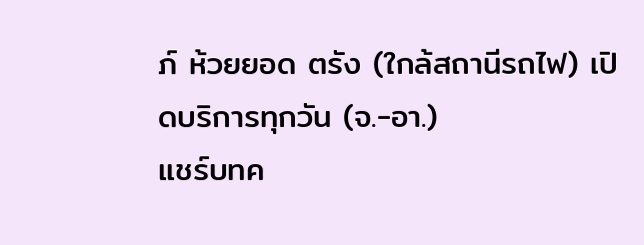ภ์ ห้วยยอด ตรัง (ใกล้สถานีรถไฟ) เปิดบริการทุกวัน (จ.-อา.)
แชร์บทค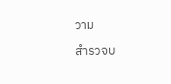วาม

สำรวจบ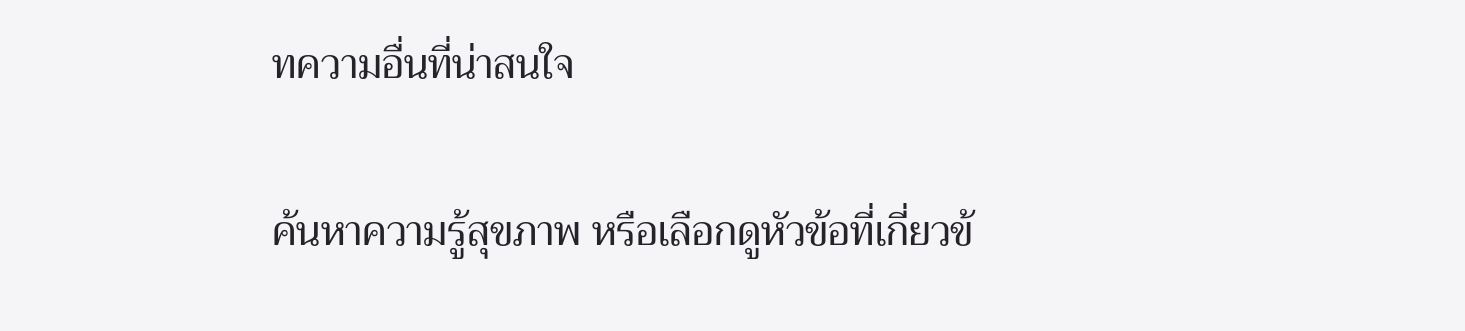ทความอื่นที่น่าสนใจ

ค้นหาความรู้สุขภาพ หรือเลือกดูหัวข้อที่เกี่ยวข้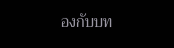องกับบท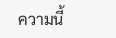ความนี้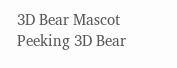3D Bear Mascot Peeking 3D Bear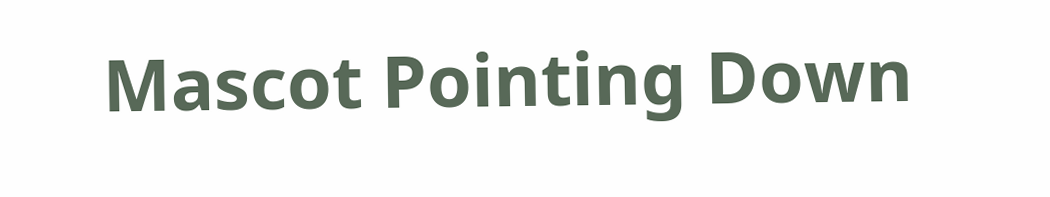Mascot Pointing Down